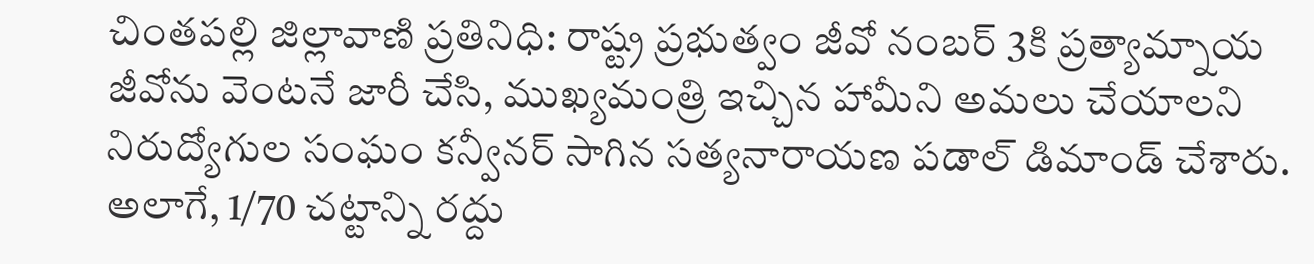చింతపల్లి జిల్లావాణి ప్రతినిధి: రాష్ట్ర ప్రభుత్వం జీవో నంబర్ 3కి ప్రత్యామ్నాయ జీవోను వెంటనే జారీ చేసి, ముఖ్యమంత్రి ఇచ్చిన హామీని అమలు చేయాలని నిరుద్యోగుల సంఘం కన్వీనర్ సాగిన సత్యనారాయణ పడాల్ డిమాండ్ చేశారు. అలాగే, 1/70 చట్టాన్ని రద్దు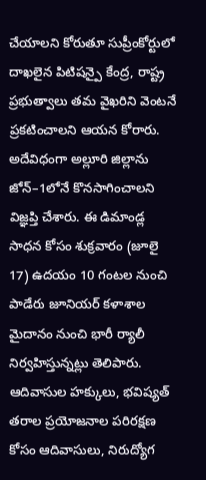చేయాలని కోరుతూ సుప్రీంకోర్టులో దాఖలైన పిటిషన్పై కేంద్ర, రాష్ట్ర ప్రభుత్వాలు తమ వైఖరిని వెంటనే ప్రకటించాలని ఆయన కోరారు. అదేవిధంగా అల్లూరి జిల్లాను జోన్–1లోనే కొనసాగించాలని విజ్ఞప్తి చేశారు. ఈ డిమాండ్ల సాధన కోసం శుక్రవారం (జూలై 17) ఉదయం 10 గంటల నుంచి పాడేరు జూనియర్ కళాశాల మైదానం నుంచి భారీ ర్యాలీ నిర్వహిస్తున్నట్లు తెలిపారు. ఆదివాసుల హక్కులు, భవిష్యత్ తరాల ప్రయోజనాల పరిరక్షణ కోసం ఆదివాసులు, నిరుద్యోగ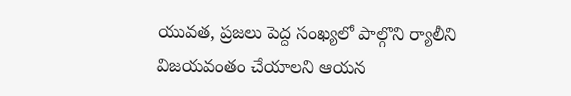యువత, ప్రజలు పెద్ద సంఖ్యలో పాల్గొని ర్యాలీని విజయవంతం చేయాలని ఆయన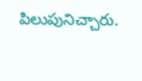పిలుపునిచ్చారు.